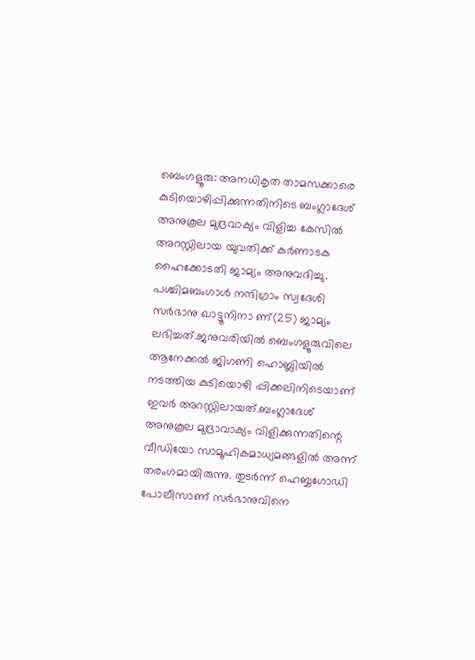ബെംഗളൂരു: അനധികൃത താമസക്കാരെ കുടിയൊഴിപ്പിക്കുന്നതിനിടെ ബംഗ്ലാദേശ് അനുകൂല മുദ്രവാക്യം വിളിച്ച കേസിൽ അറസ്റ്റിലായ യുവതിക്ക് കർണാടക ഹൈക്കോടതി ജാമ്യം അനുവദിച്ചു. പശ്ചിമബംഗാൾ നന്ദിഗ്രാം സ്വദേശി സർഭാനു ഖാട്ടൂനിനാ ണ്(25) ജാമ്യം ലഭിച്ചത്.ജനുവരിയിൽ ബെംഗളൂരുവിലെ ആനേക്കൽ ജിഗണി ഹൊബ്ലിയിൽ നടത്തിയ കുടിയൊഴി പ്പിക്കലിനിടെയാണ് ഇവർ അറസ്റ്റിലായത്.ബംഗ്ലാദേശ് അനുകൂല മുദ്രാവാക്യം വിളിക്കുന്നതിന്റെ വീഡിയോ സാമൂഹികമാധ്യമങ്ങളിൽ അന്ന് തരംഗമായിരുന്നു. തുടർന്ന് ഹെബ്ബഗോഡി പോലീസാണ് സർഭാനുവിനെ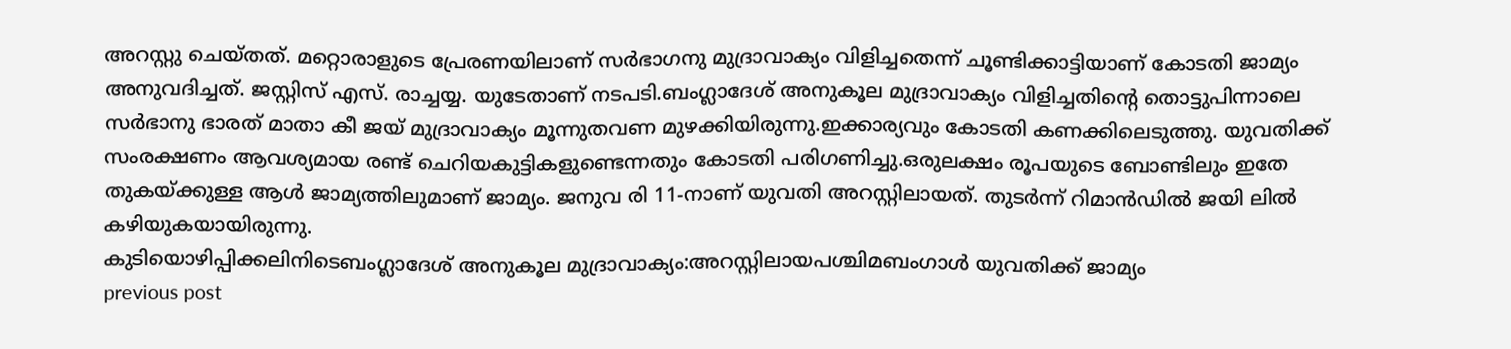അറസ്റ്റു ചെയ്തത്. മറ്റൊരാളുടെ പ്രേരണയിലാണ് സർഭാഗനു മുദ്രാവാക്യം വിളിച്ചതെന്ന് ചൂണ്ടിക്കാട്ടിയാണ് കോടതി ജാമ്യം അനുവദിച്ചത്. ജസ്റ്റിസ് എസ്. രാച്ചയ്യ. യുടേതാണ് നടപടി.ബംഗ്ലാദേശ് അനുകൂല മുദ്രാവാക്യം വിളിച്ചതിൻ്റെ തൊട്ടുപിന്നാലെ സർഭാനു ഭാരത് മാതാ കീ ജയ് മുദ്രാവാക്യം മൂന്നുതവണ മുഴക്കിയിരുന്നു.ഇക്കാര്യവും കോടതി കണക്കിലെടുത്തു. യുവതിക്ക് സംരക്ഷണം ആവശ്യമായ രണ്ട് ചെറിയകുട്ടികളുണ്ടെന്നതും കോടതി പരിഗണിച്ചു.ഒരുലക്ഷം രൂപയുടെ ബോണ്ടിലും ഇതേ തുകയ്ക്കുള്ള ആൾ ജാമ്യത്തിലുമാണ് ജാമ്യം. ജനുവ രി 11-നാണ് യുവതി അറസ്റ്റിലായത്. തുടർന്ന് റിമാൻഡിൽ ജയി ലിൽ കഴിയുകയായിരുന്നു.
കുടിയൊഴിപ്പിക്കലിനിടെബംഗ്ലാദേശ് അനുകൂല മുദ്രാവാക്യം:അറസ്റ്റിലായപശ്ചിമബംഗാൾ യുവതിക്ക് ജാമ്യം
previous post